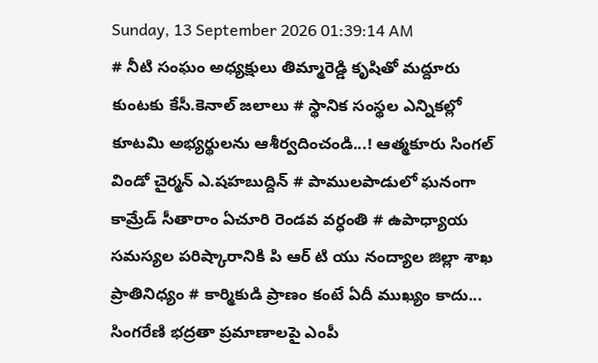Sunday, 13 September 2026 01:39:14 AM
# నీటి సంఘం అధ్యక్షులు తిమ్మారెడ్డి కృషితో మద్దూరు కుంటకు కేసీ.కెనాల్ జలాలు # స్థానిక సంస్థల ఎన్నికల్లో కూటమి అభ్యర్థులను ఆశీర్వదించండి...! ఆత్మకూరు సింగల్ విండో చైర్మన్ ఎ.షహబుద్దిన్ # పాములపాడులో ఘనంగా కామ్రేడ్ సీతారాం ఏచూరి రెండవ వర్ధంతి # ఉపాధ్యాయ సమస్యల పరిష్కారానికి పి ఆర్ టి యు నంద్యాల జిల్లా శాఖ ప్రాతినిధ్యం # కార్మికుడి ప్రాణం కంటే ఏదీ ముఖ్యం కాదు... సింగరేణి భద్రతా ప్రమాణాలపై ఎంపీ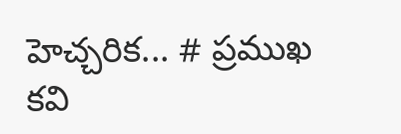హెచ్చరిక... # ప్రముఖ కవి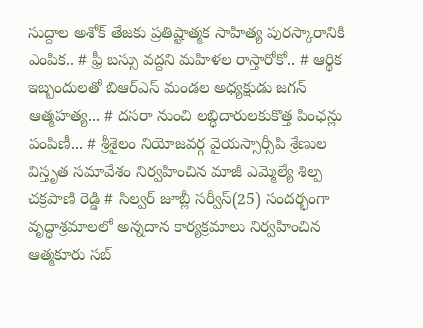సుద్దాల అశోక్ తేజకు ప్రతిష్టాత్మక సాహిత్య పురస్కారానికి ఎంపిక.. # ఫ్రీ బస్సు వద్దని మహిళల రాస్తారోకో.. # ఆర్థిక ఇబ్బందులతో బిఆర్ఎస్ మండల అధ్యక్షుడు జగన్ ఆత్మహత్య... # దసరా నుంచి లబ్ధిదారులకుకొత్త పింఛన్లు పంపిణీ... # శ్రీశైలం నియోజవర్గ వైయస్సార్సీపి శ్రేణుల విస్తృత సమావేశం నిర్వహించిన మాజీ ఎమ్మెల్యే శిల్ప చక్రపాణి రెడ్డి # సిల్వర్ జూబ్లీ సర్వీస్(25) సందర్భంగా వృద్ధాశ్రమాలలో అన్నదాన కార్యక్రమాలు నిర్వహించిన ఆత్మకూరు సబ్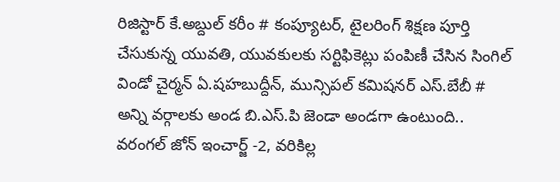రిజిస్టార్ కే.అబ్దుల్ కరీం # కంప్యూటర్, టైలరింగ్ శిక్షణ పూర్తి చేసుకున్న యువతి, యువకులకు సర్టిఫికెట్లు పంపిణీ చేసిన సింగిల్ విండో చైర్మన్ ఏ.షహబుద్దీన్, మున్సిపల్ కమిషనర్ ఎస్.బేబీ # అన్ని వర్గాలకు అండ బి.ఎస్.పి జెండా అండగా ఉంటుంది.. వరంగల్ జోన్ ఇంచార్జ్ -2, వరికిల్ల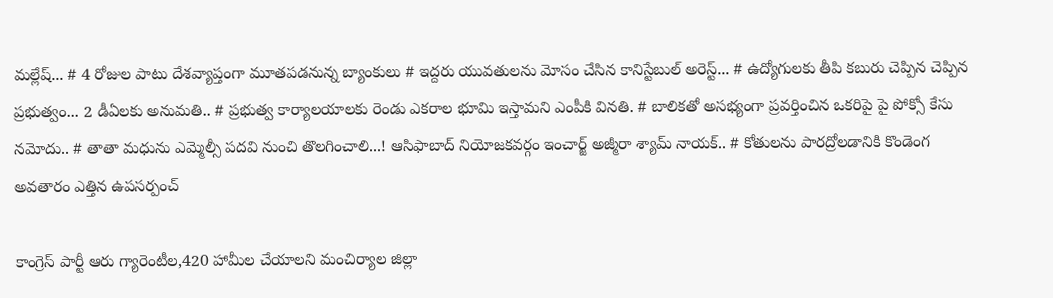మల్లేష్... # 4 రోజుల పాటు దేశవ్యాప్తంగా మూతపడనున్న బ్యాంకులు # ఇద్దరు యువతులను మోసం చేసిన కానిస్టేబుల్ అరెస్ట్... # ఉద్యోగులకు తీపి కబురు చెప్పిన చెప్పిన ప్రభుత్వం... 2 డీఏలకు అనుమతి.. # ప్రభుత్వ కార్యాలయాలకు రెండు ఎకరాల భూమి ఇస్తామని ఎంపీకి వినతి. # బాలికతో అసభ్యంగా ప్రవర్తించిన ఒకరిపై పై పోక్సో కేసు నమోదు.. # తాతా మధును ఎమ్మెల్సీ పదవి నుంచి తొలగించాలి...! ఆసిఫాబాద్ నియోజకవర్గం ఇంచార్జ్ అజ్మీరా శ్యామ్ నాయక్.. # కోతులను పారద్రోలడానికి కొండెంగ అవతారం ఎత్తిన ఉపసర్పంచ్

కాంగ్రెస్ పార్టీ ఆరు గ్యారెంటీల,420 హామీల చేయాలని మంచిర్యాల జిల్లా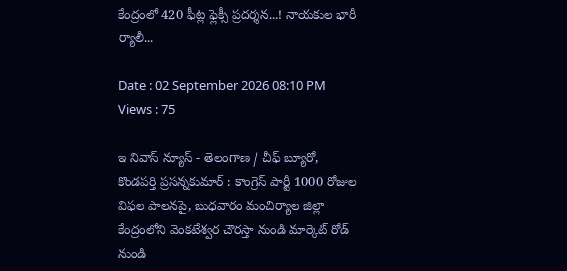కేంద్రంలో 420 ఫీట్ల ఫ్లెక్సీ ప్రదర్శన...! నాయకుల భారీ ర్యాలీ...

Date : 02 September 2026 08:10 PM Views : 75

ఇ నివాస్ న్యూస్ - తెలంగాణ / చీఫ్ బ్యూరో, కొండపర్తి ప్రసన్నకుమార్ : కాంగ్రెస్ పార్టీ 1000 రోజుల విఫల పాలనపై, బుధవారం మంచిర్యాల జిల్లా కేంద్రంలోని వెంకటేశ్వర చౌరస్తా నుండి మార్కెట్ రోడ్ నుండి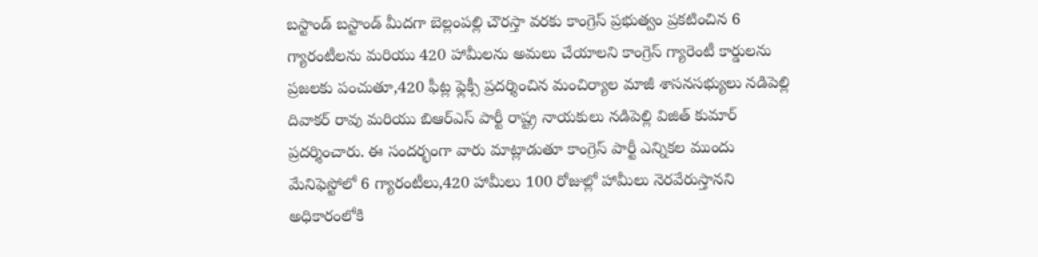బస్టాండ్ బస్టాండ్ మీదగా బెల్లంపల్లి చౌరస్తా వరకు కాంగ్రెస్ ప్రభుత్వం ప్రకటించిన 6 గ్యారంటీలను మరియు 420 హామీలను అమలు చేయాలని కాంగ్రెస్ గ్యారెంటీ కార్డులను ప్రజలకు పంచుతూ,420 ఫీట్ల ఫ్లెక్సీ ప్రదర్శించిన మంచిర్యాల మాజీ శాసనసభ్యులు నడిపెల్లి దివాకర్ రావు మరియు బిఆర్ఎస్ పార్టీ రాష్ట్ర నాయకులు నడిపెల్లి విజిత్ కుమార్ ప్రదర్శించారు. ఈ సందర్భంగా వారు మాట్లాడుతూ కాంగ్రెస్ పార్టీ ఎన్నికల ముందు మేనిఫెస్టోలో 6 గ్యారంటీలు,420 హామీలు 100 రోజుల్లో హామీలు నెరవేరుస్తానని అధికారంలోకి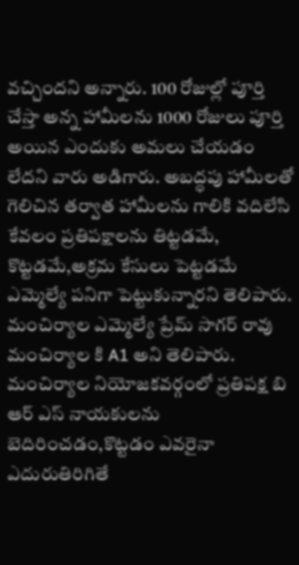వచ్చిందని అన్నారు. 100 రోజుల్లో పూర్తి చేస్తా అన్న హామీలను 1000 రోజులు పూర్తి అయిన ఎందుకు అమలు చేయడం లేదని వారు అడిగారు. అబద్ధపు హామీలతో గెలిచిన తర్వాత హామీలను గాలికి వదిలేసి కేవలం ప్రతిపక్షాలను తిట్టడమే, కొట్టడమే,అక్రమ కేసులు పెట్టడమే ఎమ్మెల్యే పనిగా పెట్టుకున్నారని తెలిపారు. మంచిర్యాల ఎమ్మెల్యే ప్రేమ్ సాగర్ రావు మంచిర్యాల కి A1 అని తెలిపారు. మంచిర్యాల నియోజకవర్గంలో ప్రతిపక్ష బి ఆర్ ఎస్ నాయకులను బెదిరించడం,కొట్టడం ఎవరైనా ఎదురుతిరిగితే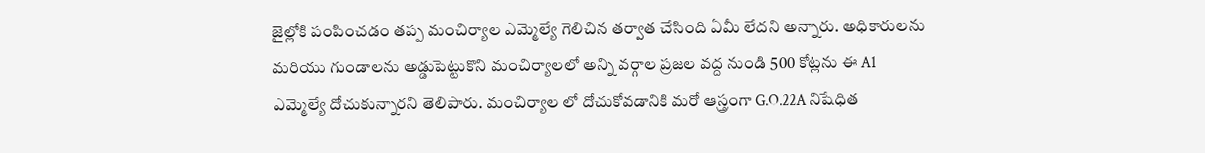జైల్లోకి పంపించడం తప్ప మంచిర్యాల ఎమ్మెల్యే గెలిచిన తర్వాత చేసింది ఏమీ లేదని అన్నారు. అధికారులను మరియు గుండాలను అడ్డుపెట్టుకొని మంచిర్యాలలో అన్ని వర్గాల ప్రజల వద్ద నుండి 500 కోట్లను ఈ A1 ఎమ్మెల్యే దోచుకున్నారని తెలిపారు. మంచిర్యాల లో దోచుకోవడానికి మరో ఆస్త్రంగా G.O.22A నిషేధిత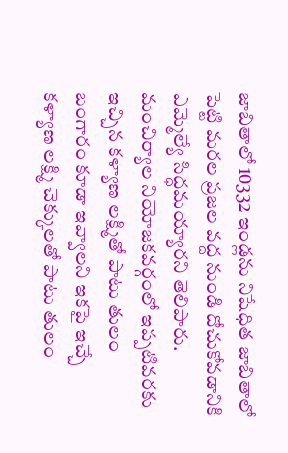జాబితాలో 10332 ఇండ్లను నిషేధిత జాబితాలో పెట్టి మరల ప్రజల వద్ద నుండి దోచుకోవడానికి ఎమ్మెల్యే సిద్ధమయ్యారని తెలిపారు. మంచిర్యాల నియోజకవర్గంలో ఇప్పటివరకు ఇచ్చిన కళ్యాణ లక్ష్మితో పాటు తులం బంగారం కూడా ఇవ్వాలని ఇకపై ఇచ్చే కళ్యాణ లక్ష్మి చెక్కులతో పాటు తులం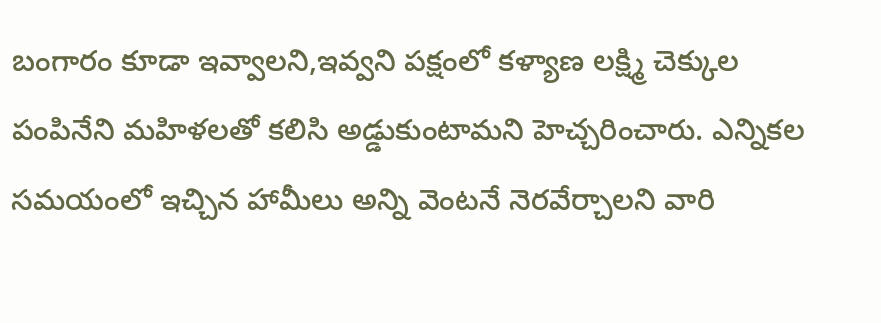బంగారం కూడా ఇవ్వాలని,ఇవ్వని పక్షంలో కళ్యాణ లక్ష్మి చెక్కుల పంపినేని మహిళలతో కలిసి అడ్డుకుంటామని హెచ్చరించారు. ఎన్నికల సమయంలో ఇచ్చిన హామీలు అన్ని వెంటనే నెరవేర్చాలని వారి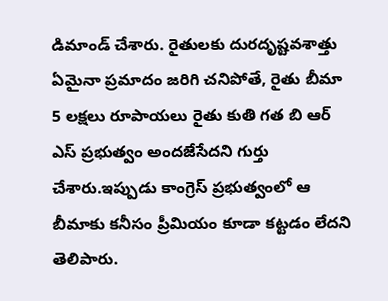డిమాండ్ చేశారు. రైతులకు దురదృష్టవశాత్తు ఏమైనా ప్రమాదం జరిగి చనిపోతే, రైతు బీమా 5 లక్షలు రూపాయలు రైతు కుతి గత బి ఆర్ ఎస్ ప్రభుత్వం అందజేసేదని గుర్తు చేశారు.ఇప్పుడు కాంగ్రెస్ ప్రభుత్వంలో ఆ బీమాకు కనీసం ప్రీమియం కూడా కట్టడం లేదని తెలిపారు.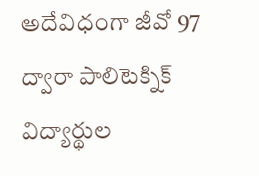అదేవిధంగా జీవో 97 ద్వారా పాలిటెక్నిక్ విద్యార్థుల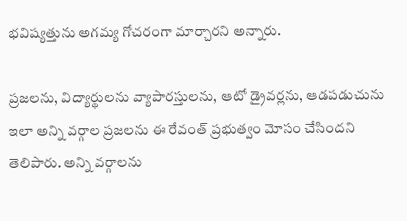భవిష్యత్తును అగమ్య గోచరంగా మార్చారని అన్నారు.

ప్రజలను, విద్యార్థులను వ్యాపారస్తులను, ఆటో డ్రైవర్లను, ఆడపడుచును ఇలా అన్ని వర్గాల ప్రజలను ఈ రేవంత్ ప్రభుత్వం మోసం చేసిందని తెలిపారు. అన్ని వర్గాలను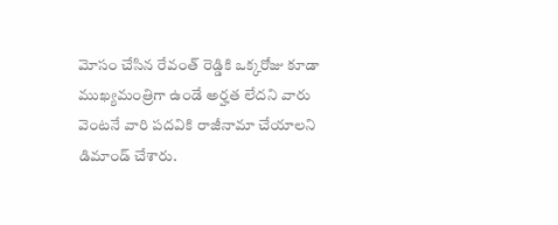మోసం చేసిన రేవంత్ రెడ్డికి ఒక్కరోజు కూడా ముఖ్యమంత్రిగా ఉండే అర్హత లేదని వారు వెంటనే వారి పదవికి రాజీనామా చేయాలని డిమాండ్ చేశారు.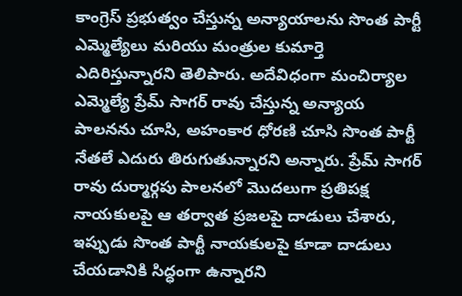కాంగ్రెస్ ప్రభుత్వం చేస్తున్న అన్యాయాలను సొంత పార్టీ ఎమ్మెల్యేలు మరియు మంత్రుల కుమార్తె ఎదిరిస్తున్నారని తెలిపారు. అదేవిధంగా మంచిర్యాల ఎమ్మెల్యే ప్రేమ్ సాగర్ రావు చేస్తున్న అన్యాయ పాలనను చూసి, అహంకార ధోరణి చూసి సొంత పార్టీ నేతలే ఎదురు తిరుగుతున్నారని అన్నారు. ప్రేమ్ సాగర్ రావు దుర్మార్గపు పాలనలో మొదలుగా ప్రతిపక్ష నాయకులపై ఆ తర్వాత ప్రజలపై దాడులు చేశారు, ఇప్పుడు సొంత పార్టీ నాయకులపై కూడా దాడులు చేయడానికి సిద్ధంగా ఉన్నారని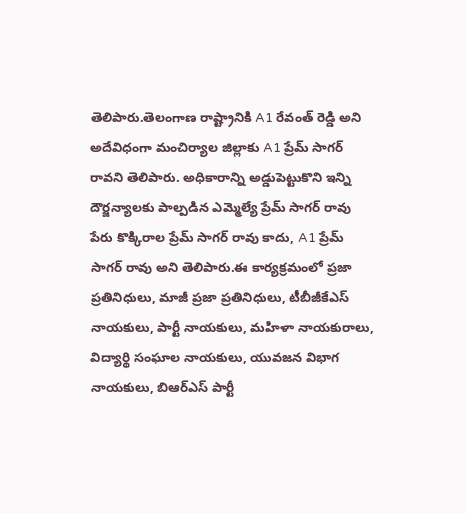తెలిపారు.తెలంగాణ రాష్ట్రానికి A1 రేవంత్ రెడ్డి అని అదేవిధంగా మంచిర్యాల జిల్లాకు A1 ప్రేమ్ సాగర్ రావని తెలిపారు. అధికారాన్ని అడ్డుపెట్టుకొని ఇన్ని దౌర్జన్యాలకు పాల్పడిన ఎమ్మెల్యే ప్రేమ్ సాగర్ రావు పేరు కొక్కిరాల ప్రేమ్ సాగర్ రావు కాదు, A1 ప్రేమ్ సాగర్ రావు అని తెలిపారు.ఈ కార్యక్రమంలో ప్రజా ప్రతినిధులు, మాజీ ప్రజా ప్రతినిధులు, టీబీజీకేఎస్ నాయకులు, పార్టీ నాయకులు, మహిళా నాయకురాలు, విద్యార్థి సంఘాల నాయకులు, యువజన విభాగ నాయకులు, బిఆర్ఎస్ పార్టీ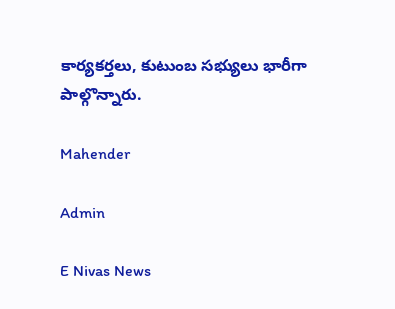కార్యకర్తలు, కుటుంబ సభ్యులు భారీగా పాల్గొన్నారు.

Mahender

Admin

E Nivas News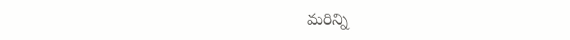మరిన్ని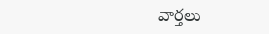వార్తలు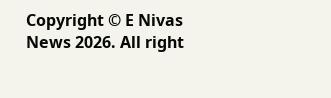Copyright © E Nivas News 2026. All right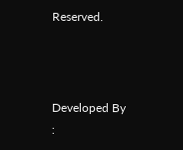Reserved.



Developed By :